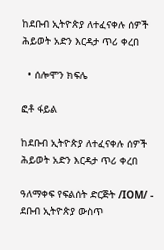ከደቡብ ኢትዮጵያ ለተፈናቀሉ ሰዎች ሕይወት አድን እርዳታ ጥሪ ቀረበ

  • ሰሎሞን ክፍሌ

ፎቶ ፋይል

ከደቡብ ኢትዮጵያ ለተፈናቀሉ ሰዎች ሕይወት አድን እርዳታ ጥሪ ቀረበ

ዓለማቀፍ የፍልሰት ድርጅት /IOM/ - ደቡብ ኢትዮጵያ ውስጥ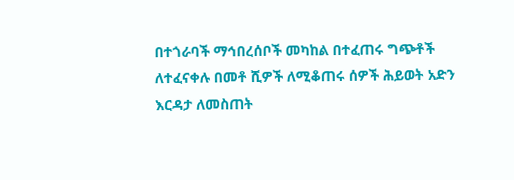በተጎራባች ማኅበረሰቦች መካከል በተፈጠሩ ግጭቶች ለተፈናቀሉ በመቶ ሺዎች ለሚቆጠሩ ሰዎች ሕይወት አድን እርዳታ ለመስጠት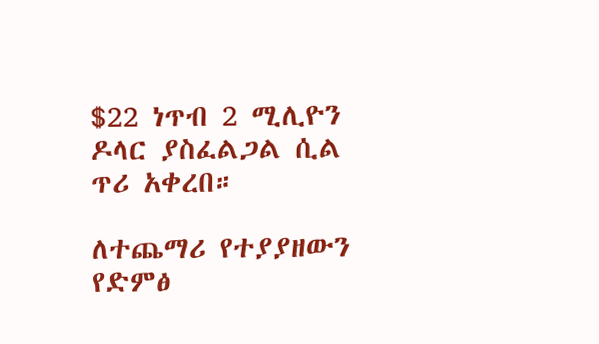$22 ነጥብ 2 ሚሊዮን ዶላር ያስፈልጋል ሲል ጥሪ አቀረበ።

ለተጨማሪ የተያያዘውን የድምፅ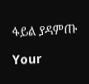ፋይል ያዳምጡ

Your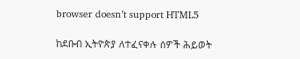browser doesn’t support HTML5

ከደቡብ ኢትዮጵያ ለተፈናቀሉ ሰዎች ሕይወት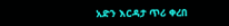አድን እርዳታ ጥሪ ቀረበ